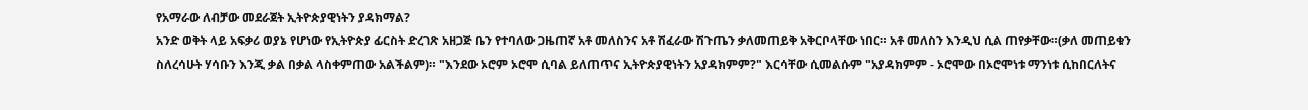የአማራው ለብቻው መደራጀት ኢትዮጵያዊነትን ያዳክማል?
አንድ ወቅት ላይ አፍቃሪ ወያኔ የሆነው የኢትዮጵያ ፊርስት ድረገጽ አዘጋጅ ቤን የተባለው ጋዜጠኛ አቶ መለስንና አቶ ሽፈራው ሽጉጤን ቃለመጠይቅ አቅርቦላቸው ነበር። አቶ መለስን እንዲህ ሲል ጠየቃቸው።(ቃለ መጠይቁን ስለረሳሁት ሃሳቡን እንጂ ቃል በቃል ላስቀምጠው አልችልም)። "እንደው ኦሮም ኦሮሞ ሲባል ይለጠጥና ኢትዮጵያዊነትን አያዳክምም?" እርሳቸው ሲመልሱም "አያዳክምም - ኦሮሞው በኦሮሞነቱ ማንነቱ ሲከበርለትና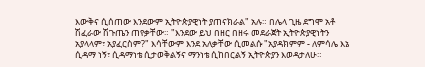እውቅና ሲሰጠው እንደውም ኢትዮጵያዊነት ያጠናክራል" አሉ። በሌላ ጊዜ ደግሞ አቶ ሽፈራው ሽጉጤን ጠየቃቸው። "እንደው ይህ በዘር በዘሩ መደራጀት ኢትዮጵያዊነትን አያላላም፣ አያፈርስም?" እሳቸውም እንደ አለቃቸው ሲመልሱ "አያዳክምም - ለምሳሌ እኔ ሲዳማ ነኝ፣ ሲዳማነቴ ሲታወቅልኝና ማንነቴ ሲከበርልኝ ኢትዮጵያን እወዳታለሁ።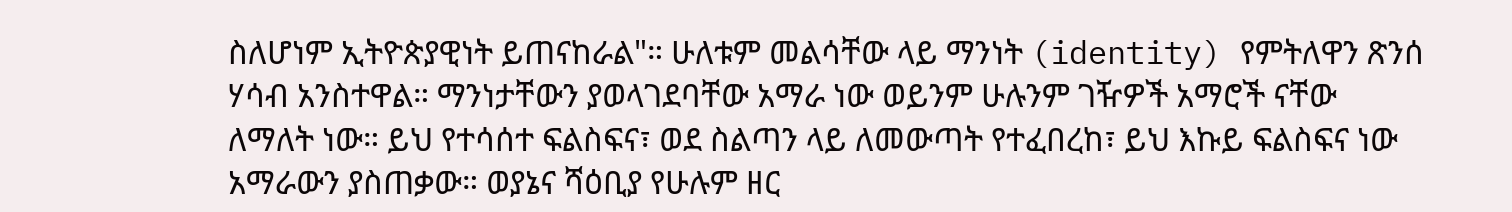ስለሆነም ኢትዮጵያዊነት ይጠናከራል"። ሁለቱም መልሳቸው ላይ ማንነት (identity) የምትለዋን ጽንሰ ሃሳብ አንስተዋል። ማንነታቸውን ያወላገደባቸው አማራ ነው ወይንም ሁሉንም ገዥዎች አማሮች ናቸው ለማለት ነው። ይህ የተሳሰተ ፍልስፍና፣ ወደ ስልጣን ላይ ለመውጣት የተፈበረከ፣ ይህ እኩይ ፍልስፍና ነው አማራውን ያስጠቃው። ወያኔና ሻዕቢያ የሁሉም ዘር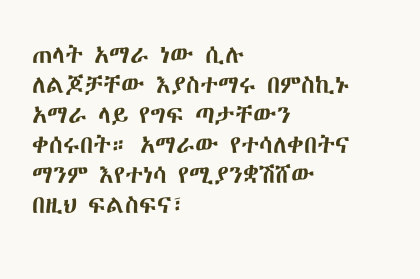ጠላት አማራ ነው ሲሉ ለልጆቻቸው እያስተማሩ በምስኪኑ አማራ ላይ የግፍ ጣታቸውን ቀሰሩበት። አማራው የተሳለቀበትና ማንም እየተነሳ የሚያንቋሽሸው በዚህ ፍልስፍና፣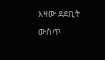እዛው ደደቢት ውስጥ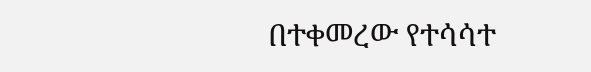በተቀመረው የተሳሳተ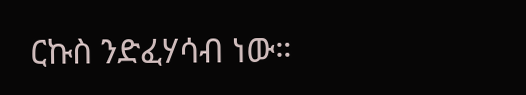ርኩስ ንድፈሃሳብ ነው።